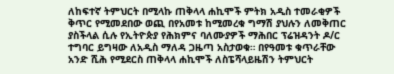ለከፍተኛ ትምህርት በሚላኩ ጠቅላላ ሐኪሞች ምትክ አዲስ ተመራቂዎች ቅጥር የሚመደበው ወጪ በየአመቱ ከሚመረቁ ግማሽ ያህሉን ለመቅጠር ያስችላል ሲሉ የኢትዮጵያ የሕክምና ባለሙያዎች ማሕበር ፕሬዝዳንት ዶ/ር ተግባር ይግዛው ለአዲስ ማለዳ ጋዜጣ አስታወቁ። በየዓመቱ ቁጥራቸው አንድ ሺሕ የሚደርስ ጠቅላላ ሐኪሞች ለስፔሻላይዜሽን ትምህርት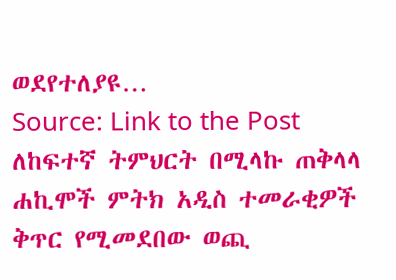ወደየተለያዩ…
Source: Link to the Post
ለከፍተኛ ትምህርት በሚላኩ ጠቅላላ ሐኪሞች ምትክ አዲስ ተመራቂዎች ቅጥር የሚመደበው ወጪ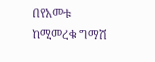በየአመቱ ከሚመረቁ ግማሽ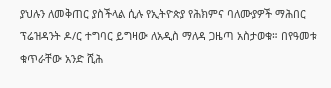ያህሉን ለመቅጠር ያስችላል ሲሉ የኢትዮጵያ የሕክምና ባለሙያዎች ማሕበር ፕሬዝዳንት ዶ/ር ተግባር ይግዛው ለአዲስ ማለዳ ጋዜጣ አስታወቁ። በየዓመቱ ቁጥራቸው አንድ ሺሕ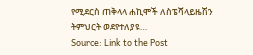የሚደርስ ጠቅላላ ሐኪሞች ለስፔሻላይዜሽን ትምህርት ወደየተለያዩ…
Source: Link to the Post